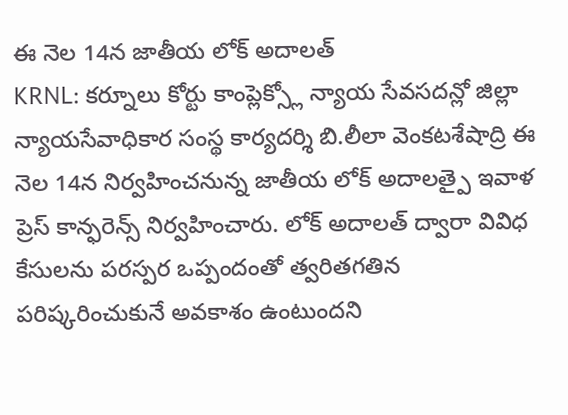ఈ నెల 14న జాతీయ లోక్ అదాలత్
KRNL: కర్నూలు కోర్టు కాంప్లెక్స్లో న్యాయ సేవసదన్లో జిల్లా న్యాయసేవాధికార సంస్థ కార్యదర్శి బి.లీలా వెంకటశేషాద్రి ఈ నెల 14న నిర్వహించనున్న జాతీయ లోక్ అదాలత్పై ఇవాళ ప్రెస్ కాన్ఫరెన్స్ నిర్వహించారు. లోక్ అదాలత్ ద్వారా వివిధ కేసులను పరస్పర ఒప్పందంతో త్వరితగతిన పరిష్కరించుకునే అవకాశం ఉంటుందని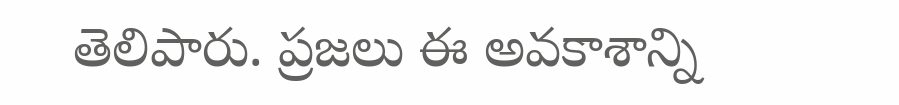తెలిపారు. ప్రజలు ఈ అవకాశాన్ని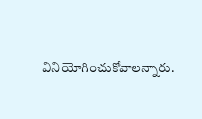వినియోగించుకోవాలన్నారు.